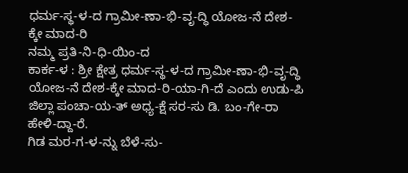ಧರ್ಮ-ಸ್ಥ-ಳ-ದ ಗ್ರಾಮೀ-ಣಾ-ಭಿ-ವೃ-ದ್ಧಿ ಯೋಜ-ನೆ ದೇಶ-ಕ್ಕೇ ಮಾದ-ರಿ
ನಮ್ಮ ಪ್ರತಿ-ನಿ-ಧಿ-ಯಿಂ-ದ
ಕಾರ್ಕ-ಳ : ಶ್ರೀ ಕ್ಷೇತ್ರ ಧರ್ಮ-ಸ್ಥ-ಳ-ದ ಗ್ರಾಮೀ-ಣಾ-ಭಿ-ವೃ-ದ್ಧಿ ಯೋಜ-ನೆ ದೇಶ-ಕ್ಕೇ ಮಾದ-ರಿ-ಯಾ-ಗಿ-ದೆ ಎಂದು ಉಡು-ಪಿ ಜಿಲ್ಲಾ ಪಂಚಾ-ಯ-ತ್ ಅಧ್ಯ-ಕ್ಷೆ ಸರ-ಸು ಡಿ. ಬಂ-ಗೇ-ರಾ ಹೇಳಿ-ದ್ದಾ-ರೆ.
ಗಿಡ ಮರ-ಗ-ಳ-ನ್ನು ಬೆಳೆ-ಸು-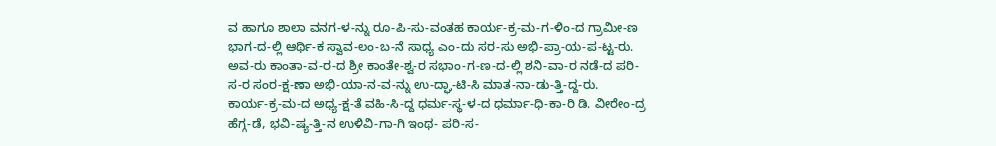ವ ಹಾಗೂ ಶಾಲಾ ವನಗ-ಳ-ನ್ನು ರೂ-ಪಿ-ಸು-ವಂತಹ ಕಾರ್ಯ-ಕ್ರ-ಮ-ಗ-ಳಿಂ-ದ ಗ್ರಾಮೀ-ಣ ಭಾಗ-ದ-ಲ್ಲಿ ಆರ್ಥಿ-ಕ ಸ್ವಾವ-ಲಂ-ಬ-ನೆ ಸಾಧ್ಯ ಎಂ-ದು ಸರ-ಸು ಅಭಿ-ಪ್ರಾ-ಯ-ಪ-ಟ್ಟ-ರು. ಅವ-ರು ಕಾಂತಾ-ವ-ರ-ದ ಶ್ರೀ ಕಾಂತೇ-ಶ್ವ-ರ ಸಭಾಂ-ಗ-ಣ-ದ-ಲ್ಲಿ ಶನಿ-ವಾ-ರ ನಡೆ-ದ ಪರಿ-ಸ-ರ ಸಂರ-ಕ್ಷ-ಣಾ ಅಭಿ-ಯಾ-ನ-ವ-ನ್ನು ಉ-ದ್ಘಾ-ಟಿ-ಸಿ ಮಾತ-ನಾ-ಡು-ತ್ತಿ-ದ್ದ-ರು.
ಕಾರ್ಯ-ಕ್ರ-ಮ-ದ ಅಧ್ಯ-ಕ್ಷ-ತೆ ವಹಿ-ಸಿ-ದ್ದ ಧರ್ಮ-ಸ್ಥ-ಳ-ದ ಧರ್ಮಾ-ಧಿ-ಕಾ-ರಿ ಡಿ. ವೀರೇಂ-ದ್ರ ಹೆಗ್ಗ-ಡೆ, ಭವಿ-ಷ್ಯ-ತ್ತಿ-ನ ಉಳಿವಿ-ಗಾ-ಗಿ ಇಂಥ- ಪರಿ-ಸ-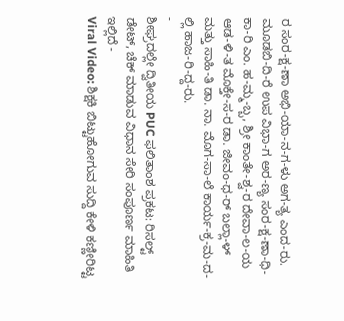ರ ಸಂರ-ಕ್ಷ-ಣಾ ಅಭಿ-ಯಾ-ನ-ಗ-ಳು ಅಗ-ತ್ಯ ಎಂದ-ರು. ಮೂಡಬಿ-ದಿ-ರೆ ಉಪ ವಿಭಾ-ಗ ಅರ-ಣ್ಯ ಸಂರ-ಕ್ಷ-ಣಾ-ಧಿ-ಕಾ-ರಿ ಎಂ. ಹ-ಮ್ಮ-ಬ್ಬ, ಶ್ರೀ ಕಾಂತೇ-ಶ್ವ-ರ ದೇವಾ-ಲ-ಯ ಆಡ-ಳಿ-ತ ಮೊಕ್ತೇ-ಸ-ರ ಡಾ. ಜೀವಂ-ಧ-ರ್ ಬಲ್ಲಾ-ಳ್ ಮತ್ತು ಸಾಹಿ-ತಿ ಡಾ. ನಾ. ಮೊಗ-ಸಾ-ಲೆ ಕಾರ್ಯ-ಕ್ರ-ಮ-ದ-ಲ್ಲಿ ಹಾಜ-ರಿ-ದ್ದ-ರು.
-
ಶೀಘ್ರದಲ್ಲೇ ದ್ವಿತೀಯ PUC ಫಲಿತಾಂಶ ಪ್ರಕಟ: ರಿಸಲ್ಟ್ ಡೇಟ್, ಚೆಕ್ ಮಾಡುವ ವಿಧಾನ ಸೇರಿ ಸಂಪೂರ್ಣ ಮಾಹಿತಿ ಇಲ್ಲಿದೆ -
Viral Video: ಶಿಕ್ಷಕಿ ಬಿಟ್ಟುಹೋಗುವ ಸುದ್ದಿ ಕೇಳಿ ಕಣ್ಣೀರಿಟ್ಟ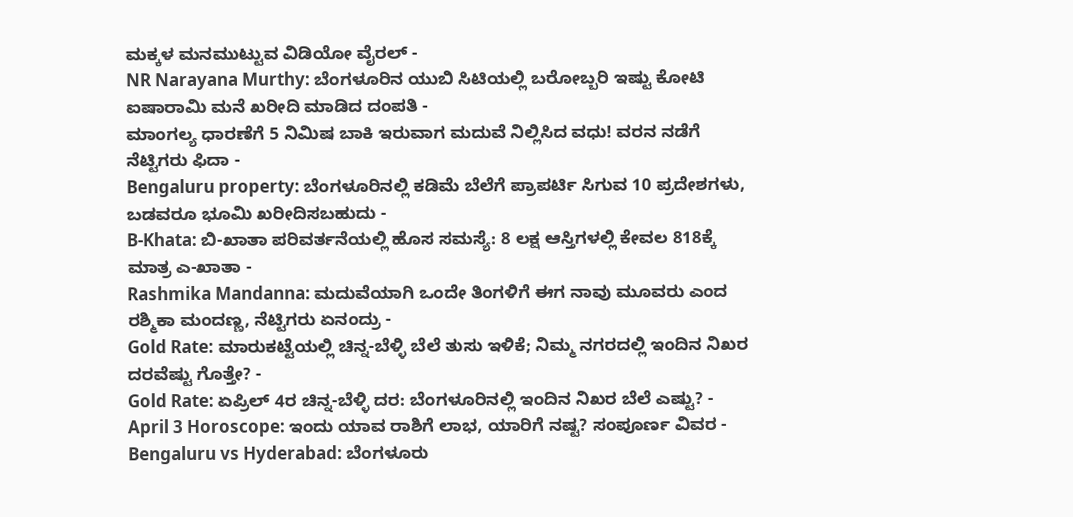ಮಕ್ಕಳ ಮನಮುಟ್ಟುವ ವಿಡಿಯೋ ವೈರಲ್ -
NR Narayana Murthy: ಬೆಂಗಳೂರಿನ ಯುಬಿ ಸಿಟಿಯಲ್ಲಿ ಬರೋಬ್ಬರಿ ಇಷ್ಟು ಕೋಟಿ ಐಷಾರಾಮಿ ಮನೆ ಖರೀದಿ ಮಾಡಿದ ದಂಪತಿ -
ಮಾಂಗಲ್ಯ ಧಾರಣೆಗೆ 5 ನಿಮಿಷ ಬಾಕಿ ಇರುವಾಗ ಮದುವೆ ನಿಲ್ಲಿಸಿದ ವಧು! ವರನ ನಡೆಗೆ ನೆಟ್ಟಿಗರು ಫಿದಾ -
Bengaluru property: ಬೆಂಗಳೂರಿನಲ್ಲಿ ಕಡಿಮೆ ಬೆಲೆಗೆ ಪ್ರಾಪರ್ಟಿ ಸಿಗುವ 10 ಪ್ರದೇಶಗಳು, ಬಡವರೂ ಭೂಮಿ ಖರೀದಿಸಬಹುದು -
B-Khata: ಬಿ-ಖಾತಾ ಪರಿವರ್ತನೆಯಲ್ಲಿ ಹೊಸ ಸಮಸ್ಯೆ: 8 ಲಕ್ಷ ಆಸ್ತಿಗಳಲ್ಲಿ ಕೇವಲ 818ಕ್ಕೆ ಮಾತ್ರ ಎ-ಖಾತಾ -
Rashmika Mandanna: ಮದುವೆಯಾಗಿ ಒಂದೇ ತಿಂಗಳಿಗೆ ಈಗ ನಾವು ಮೂವರು ಎಂದ ರಶ್ಮಿಕಾ ಮಂದಣ್ಣ, ನೆಟ್ಟಿಗರು ಏನಂದ್ರು -
Gold Rate: ಮಾರುಕಟ್ಟೆಯಲ್ಲಿ ಚಿನ್ನ-ಬೆಳ್ಳಿ ಬೆಲೆ ತುಸು ಇಳಿಕೆ; ನಿಮ್ಮ ನಗರದಲ್ಲಿ ಇಂದಿನ ನಿಖರ ದರವೆಷ್ಟು ಗೊತ್ತೇ? -
Gold Rate: ಏಪ್ರಿಲ್ 4ರ ಚಿನ್ನ-ಬೆಳ್ಳಿ ದರ: ಬೆಂಗಳೂರಿನಲ್ಲಿ ಇಂದಿನ ನಿಖರ ಬೆಲೆ ಎಷ್ಟು? -
April 3 Horoscope: ಇಂದು ಯಾವ ರಾಶಿಗೆ ಲಾಭ, ಯಾರಿಗೆ ನಷ್ಟ? ಸಂಪೂರ್ಣ ವಿವರ -
Bengaluru vs Hyderabad: ಬೆಂಗಳೂರು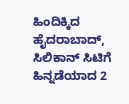ಹಿಂದಿಕ್ಕಿದ ಹೈದರಾಬಾದ್, ಸಿಲಿಕಾನ್ ಸಿಟಿಗೆ ಹಿನ್ನಡೆಯಾದ 2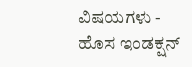ವಿಷಯಗಳು -
ಹೊಸ ಇಂಡಕ್ಷನ್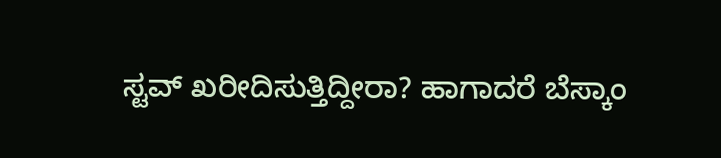ಸ್ಟವ್ ಖರೀದಿಸುತ್ತಿದ್ದೀರಾ? ಹಾಗಾದರೆ ಬೆಸ್ಕಾಂ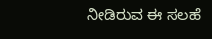ನೀಡಿರುವ ಈ ಸಲಹೆ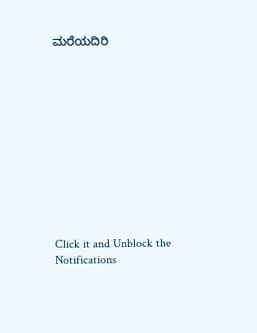ಮರೆಯದಿರಿ












Click it and Unblock the Notifications